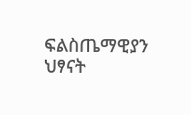ፍልስጤማዊያን ህፃናት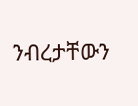ንብረታቸውን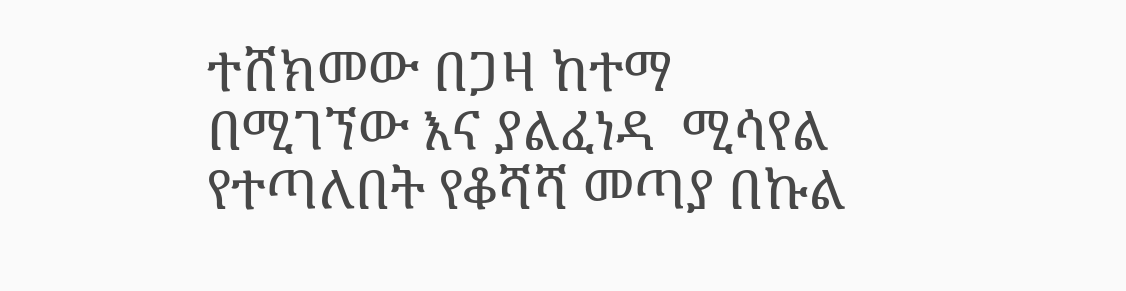ተሸክመው በጋዛ ከተማ በሚገኘው እና ያልፈነዳ  ሚሳየል የተጣለበት የቆሻሻ መጣያ በኩል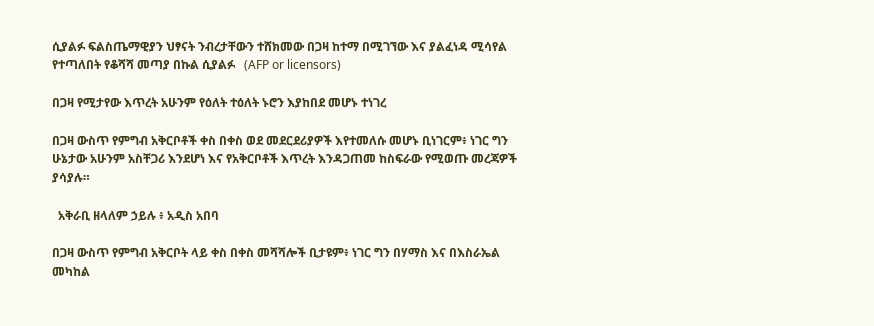ሲያልፉ ፍልስጤማዊያን ህፃናት ንብረታቸውን ተሸክመው በጋዛ ከተማ በሚገኘው እና ያልፈነዳ ሚሳየል የተጣለበት የቆሻሻ መጣያ በኩል ሲያልፉ   (AFP or licensors)

በጋዛ የሚታየው እጥረት አሁንም የዕለት ተዕለት ኑሮን እያከበደ መሆኑ ተነገረ

በጋዛ ውስጥ የምግብ አቅርቦቶች ቀስ በቀስ ወደ መደርደሪያዎች እየተመለሱ መሆኑ ቢነገርም፥ ነገር ግን ሁኔታው አሁንም አስቸጋሪ እንደሆነ እና የአቅርቦቶች እጥረት እንዳጋጠመ ከስፍራው የሚወጡ መረጃዎች ያሳያሉ።

  አቅራቢ ዘላለም ኃይሉ ፥ አዲስ አበባ

በጋዛ ውስጥ የምግብ አቅርቦት ላይ ቀስ በቀስ መሻሻሎች ቢታዩም፥ ነገር ግን በሃማስ እና በእስራኤል መካከል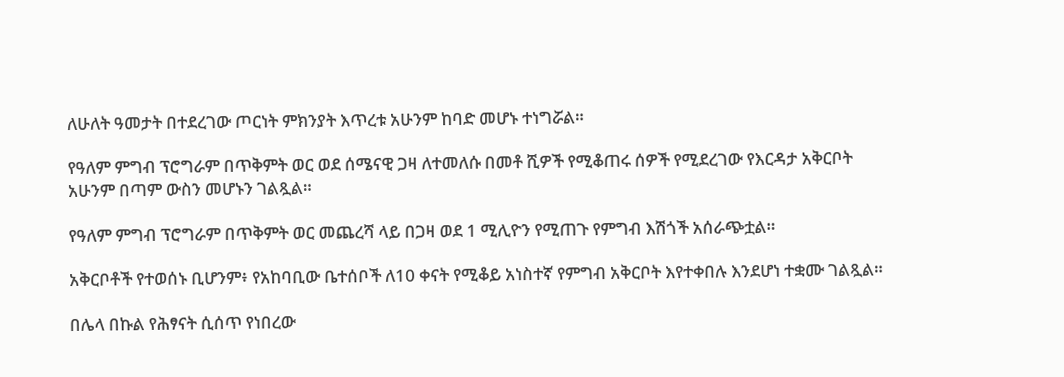ለሁለት ዓመታት በተደረገው ጦርነት ምክንያት እጥረቱ አሁንም ከባድ መሆኑ ተነግሯል።

የዓለም ምግብ ፕሮግራም በጥቅምት ወር ወደ ሰሜናዊ ጋዛ ለተመለሱ በመቶ ሺዎች የሚቆጠሩ ሰዎች የሚደረገው የእርዳታ አቅርቦት አሁንም በጣም ውስን መሆኑን ገልጿል።

የዓለም ምግብ ፕሮግራም በጥቅምት ወር መጨረሻ ላይ በጋዛ ወደ 1 ሚሊዮን የሚጠጉ የምግብ እሽጎች አሰራጭቷል።

አቅርቦቶች የተወሰኑ ቢሆንም፥ የአከባቢው ቤተሰቦች ለ10 ቀናት የሚቆይ አነስተኛ የምግብ አቅርቦት እየተቀበሉ እንደሆነ ተቋሙ ገልጿል።

በሌላ በኩል የሕፃናት ሲሰጥ የነበረው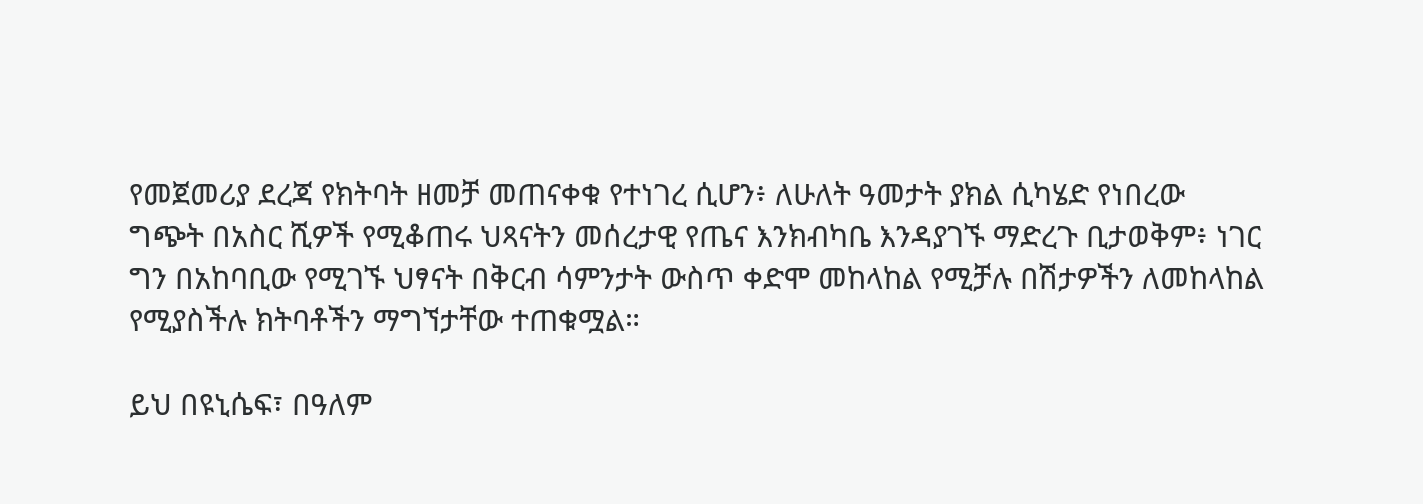የመጀመሪያ ደረጃ የክትባት ዘመቻ መጠናቀቁ የተነገረ ሲሆን፥ ለሁለት ዓመታት ያክል ሲካሄድ የነበረው ግጭት በአስር ሺዎች የሚቆጠሩ ህጻናትን መሰረታዊ የጤና እንክብካቤ እንዳያገኙ ማድረጉ ቢታወቅም፥ ነገር ግን በአከባቢው የሚገኙ ህፃናት በቅርብ ሳምንታት ውስጥ ቀድሞ መከላከል የሚቻሉ በሽታዎችን ለመከላከል የሚያስችሉ ክትባቶችን ማግኘታቸው ተጠቁሟል።

ይህ በዩኒሴፍ፣ በዓለም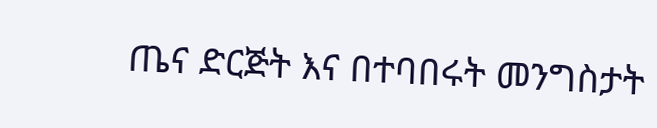ጤና ድርጅት እና በተባበሩት መንግስታት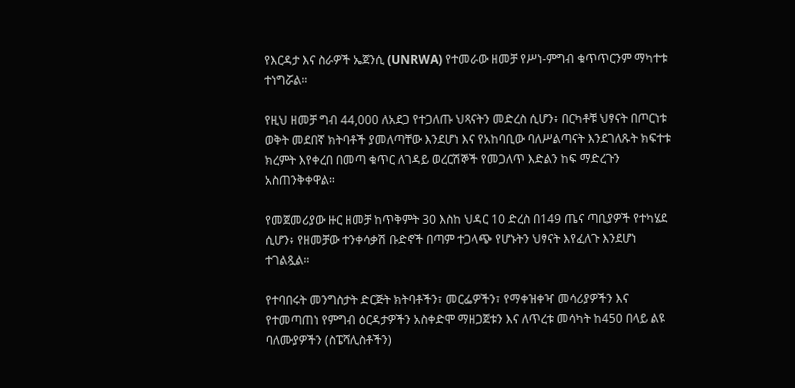የእርዳታ እና ስራዎች ኤጀንሲ (UNRWA) የተመራው ዘመቻ የሥነ-ምግብ ቁጥጥርንም ማካተቱ ተነግሯል።

የዚህ ዘመቻ ግብ 44,000 ለአደጋ የተጋለጡ ህጻናትን መድረስ ሲሆን፥ በርካቶቹ ህፃናት በጦርነቱ ወቅት መደበኛ ክትባቶች ያመለጣቸው እንደሆነ እና የአከባቢው ባለሥልጣናት እንደገለጹት ክፍተቱ ክረምት እየቀረበ በመጣ ቁጥር ለገዳይ ወረርሽኞች የመጋለጥ እድልን ከፍ ማድረጉን አስጠንቅቀዋል።

የመጀመሪያው ዙር ዘመቻ ከጥቅምት 30 እስከ ህዳር 10 ድረስ በ149 ጤና ጣቢያዎች የተካሄደ ሲሆን፥ የዘመቻው ተንቀሳቃሽ ቡድኖች በጣም ተጋላጭ የሆኑትን ህፃናት እየፈለጉ እንደሆነ ተገልጿል።

የተባበሩት መንግስታት ድርጅት ክትባቶችን፣ መርፌዎችን፣ የማቀዝቀዣ መሳሪያዎችን እና የተመጣጠነ የምግብ ዕርዳታዎችን አስቀድሞ ማዘጋጀቱን እና ለጥረቱ መሳካት ከ450 በላይ ልዩ ባለሙያዎችን (ስፔሻሊስቶችን)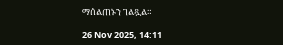ማሰልጠኑን ገልጿል።

26 Nov 2025, 14:11